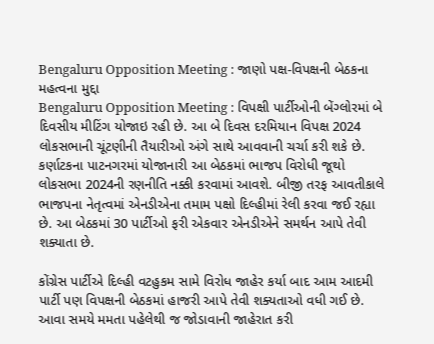Bengaluru Opposition Meeting : જાણો પક્ષ-વિપક્ષની બેઠકના મહત્વના મુદ્દા
Bengaluru Opposition Meeting : વિપક્ષી પાર્ટીઓની બેંગ્લોરમાં બે દિવસીય મીટિંગ યોજાઇ રહી છે. આ બે દિવસ દરમિયાન વિપક્ષ 2024 લોકસભાની ચૂંટણીની તૈયારીઓ અંગે સાથે આવવાની ચર્ચા કરી શકે છે.
કર્ણાટકના પાટનગરમાં યોજાનારી આ બેઠકમાં ભાજપ વિરોધી જૂથો લોકસભા 2024ની રણનીતિ નક્કી કરવામાં આવશે. બીજી તરફ આવતીકાલે ભાજપના નેતૃત્વમાં એનડીએના તમામ પક્ષો દિલ્હીમાં રેલી કરવા જઈ રહ્યા છે. આ બેઠકમાં 30 પાર્ટીઓ ફરી એકવાર એનડીએને સમર્થન આપે તેવી શક્યાતા છે.

કોંગ્રેસ પાર્ટીએ દિલ્હી વટહુકમ સામે વિરોધ જાહેર કર્યા બાદ આમ આદમી પાર્ટી પણ વિપક્ષની બેઠકમાં હાજરી આપે તેવી શક્યતાઓ વધી ગઈ છે. આવા સમયે મમતા પહેલેથી જ જોડાવાની જાહેરાત કરી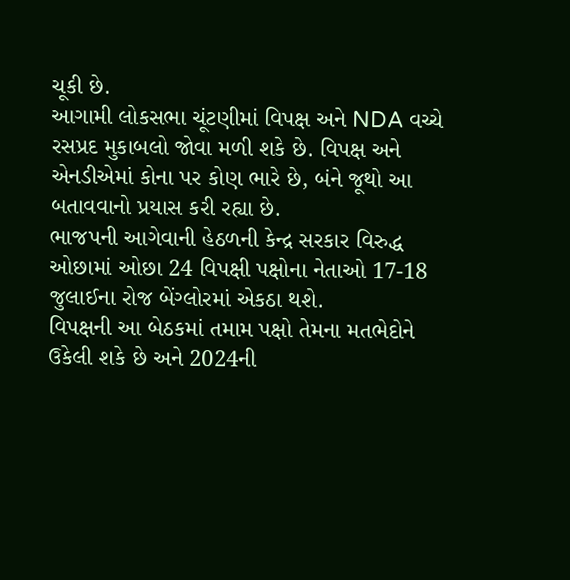ચૂકી છે.
આગામી લોકસભા ચૂંટણીમાં વિપક્ષ અને NDA વચ્ચે રસપ્રદ મુકાબલો જોવા મળી શકે છે. વિપક્ષ અને એનડીએમાં કોના પર કોણ ભારે છે, બંને જૂથો આ બતાવવાનો પ્રયાસ કરી રહ્યા છે.
ભાજપની આગેવાની હેઠળની કેન્દ્ર સરકાર વિરુદ્ધ ઓછામાં ઓછા 24 વિપક્ષી પક્ષોના નેતાઓ 17-18 જુલાઈના રોજ બેંગ્લોરમાં એકઠા થશે.
વિપક્ષની આ બેઠકમાં તમામ પક્ષો તેમના મતભેદોને ઉકેલી શકે છે અને 2024ની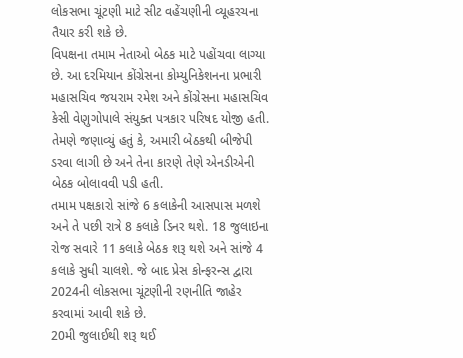લોકસભા ચૂંટણી માટે સીટ વહેંચણીની વ્યૂહરચના તૈયાર કરી શકે છે.
વિપક્ષના તમામ નેતાઓ બેઠક માટે પહોંચવા લાગ્યા છે. આ દરમિયાન કોંગ્રેસના કોમ્યુનિકેશનના પ્રભારી મહાસચિવ જયરામ રમેશ અને કોંગ્રેસના મહાસચિવ કેસી વેણુગોપાલે સંયુક્ત પત્રકાર પરિષદ યોજી હતી. તેમણે જણાવ્યું હતું કે, અમારી બેઠકથી બીજેપી ડરવા લાગી છે અને તેના કારણે તેણે એનડીએની બેઠક બોલાવવી પડી હતી.
તમામ પક્ષકારો સાંજે 6 કલાકેની આસપાસ મળશે અને તે પછી રાત્રે 8 કલાકે ડિનર થશે. 18 જુલાઇના રોજ સવારે 11 કલાકે બેઠક શરૂ થશે અને સાંજે 4 કલાકે સુધી ચાલશે. જે બાદ પ્રેસ કોન્ફરન્સ દ્વારા 2024ની લોકસભા ચૂંટણીની રણનીતિ જાહેર કરવામાં આવી શકે છે.
20મી જુલાઈથી શરૂ થઈ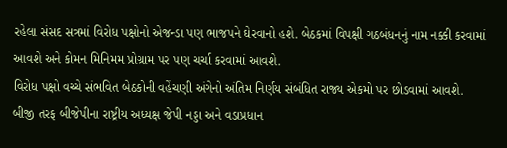રહેલા સંસદ સત્રમાં વિરોધ પક્ષોનો એજન્ડા પણ ભાજપને ઘેરવાનો હશે. બેઠકમાં વિપક્ષી ગઠબંધનનું નામ નક્કી કરવામાં આવશે અને કોમન મિનિમમ પ્રોગ્રામ પર પણ ચર્ચા કરવામાં આવશે.
વિરોધ પક્ષો વચ્ચે સંભવિત બેઠકોની વહેંચણી અંગેનો અંતિમ નિર્ણય સંબંધિત રાજ્ય એકમો પર છોડવામાં આવશે.
બીજી તરફ બીજેપીના રાષ્ટ્રીય અધ્યક્ષ જેપી નડ્ડા અને વડાપ્રધાન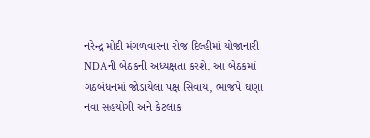નરેન્દ્ર મોદી મંગળવારના રોજ દિલ્હીમાં યોજાનારી NDAની બેઠકની અધ્યક્ષતા કરશે. આ બેઠકમાં ગઠબંધનમાં જોડાયેલા પક્ષ સિવાય, ભાજપે ઘણા નવા સહયોગી અને કેટલાક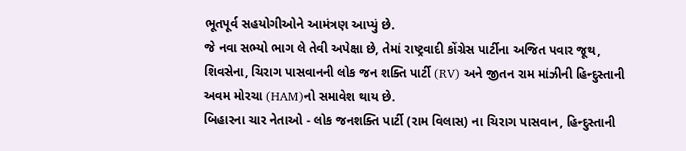ભૂતપૂર્વ સહયોગીઓને આમંત્રણ આપ્યું છે.
જે નવા સભ્યો ભાગ લે તેવી અપેક્ષા છે, તેમાં રાષ્ટ્રવાદી કોંગ્રેસ પાર્ટીના અજિત પવાર જૂથ, શિવસેના, ચિરાગ પાસવાનની લોક જન શક્તિ પાર્ટી (RV) અને જીતન રામ માંઝીની હિન્દુસ્તાની અવમ મોરચા (HAM)નો સમાવેશ થાય છે.
બિહારના ચાર નેતાઓ - લોક જનશક્તિ પાર્ટી (રામ વિલાસ) ના ચિરાગ પાસવાન, હિન્દુસ્તાની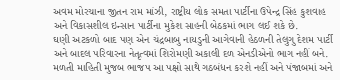અવમ મોરચાના જીતન રામ માંઝી, રાષ્ટ્રીય લોક સમતા પાર્ટીના ઉપેન્દ્ર સિંહ કુશવાહ અને વિકાસશીલ ઇન્સાન પાર્ટીના મુકેશ સાહની બેઠકમાં ભાગ લઈ શકે છે.
ઘણી અટકળો બાદ પણ એન ચંદ્રબાબુ નાયડુની આગેવાની હેઠળની તેલુગુ દેશમ પાર્ટી અને બાદલ પરિવારના નેતૃત્વમાં શિરોમણી અકાલી દળ એનડીએનો ભાગ નહીં બને.
મળતી માહિતી મુજબ ભાજપ આ પક્ષો સાથે ગઠબંધન કરશે નહીં અને પંજાબમાં અને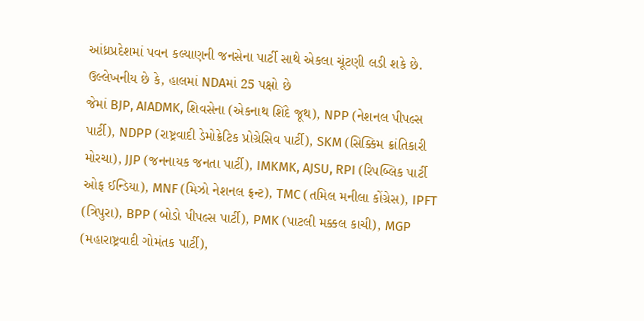આંધ્રપ્રદેશમાં પવન કલ્યાણની જનસેના પાર્ટી સાથે એકલા ચૂંટણી લડી શકે છે. ઉલ્લેખનીય છે કે, હાલમાં NDAમાં 25 પક્ષો છે
જેમાં BJP, AIADMK, શિવસેના (એકનાથ શિંદે જૂથ), NPP (નેશનલ પીપલ્સ પાર્ટી), NDPP (રાષ્ટ્રવાદી ડેમોક્રેટિક પ્રોગ્રેસિવ પાર્ટી), SKM (સિક્કિમ ક્રાંતિકારી મોરચા), JJP (જનનાયક જનતા પાર્ટી), IMKMK, AJSU, RPI (રિપબ્લિક પાર્ટી ઓફ ઈન્ડિયા), MNF (મિઝો નેશનલ ફ્રન્ટ), TMC (તમિલ મનીલા કોંગ્રેસ), IPFT (ત્રિપુરા), BPP (બોડો પીપલ્સ પાર્ટી), PMK (પાટલી મક્કલ કાચી), MGP (મહારાષ્ટ્રવાદી ગોમંતક પાર્ટી),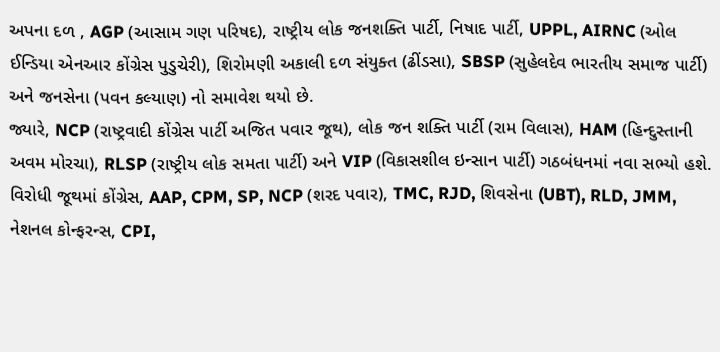અપના દળ , AGP (આસામ ગણ પરિષદ), રાષ્ટ્રીય લોક જનશક્તિ પાર્ટી, નિષાદ પાર્ટી, UPPL, AIRNC (ઓલ ઈન્ડિયા એનઆર કોંગ્રેસ પુડુચેરી), શિરોમણી અકાલી દળ સંયુક્ત (ઢીંડસા), SBSP (સુહેલદેવ ભારતીય સમાજ પાર્ટી) અને જનસેના (પવન કલ્યાણ) નો સમાવેશ થયો છે.
જ્યારે, NCP (રાષ્ટ્રવાદી કોંગ્રેસ પાર્ટી અજિત પવાર જૂથ), લોક જન શક્તિ પાર્ટી (રામ વિલાસ), HAM (હિન્દુસ્તાની અવમ મોરચા), RLSP (રાષ્ટ્રીય લોક સમતા પાર્ટી) અને VIP (વિકાસશીલ ઇન્સાન પાર્ટી) ગઠબંધનમાં નવા સભ્યો હશે.
વિરોધી જૂથમાં કોંગ્રેસ, AAP, CPM, SP, NCP (શરદ પવાર), TMC, RJD, શિવસેના (UBT), RLD, JMM, નેશનલ કોન્ફરન્સ, CPI,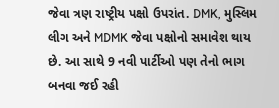જેવા ત્રણ રાષ્ટ્રીય પક્ષો ઉપરાંત. DMK, મુસ્લિમ લીગ અને MDMK જેવા પક્ષોનો સમાવેશ થાય છે. આ સાથે 9 નવી પાર્ટીઓ પણ તેનો ભાગ બનવા જઈ રહી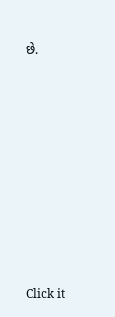છે.












Click it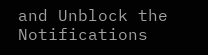and Unblock the Notifications